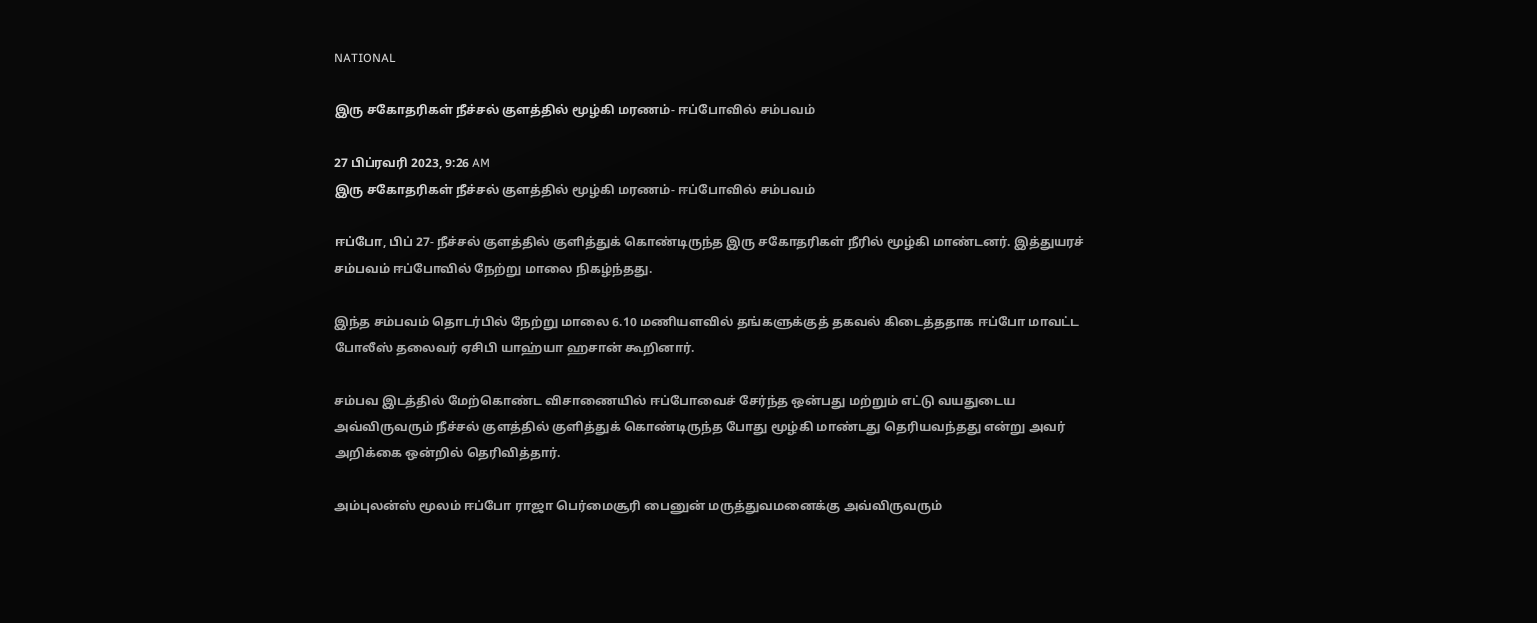NATIONAL

இரு சகோதரிகள் நீச்சல் குளத்தில் மூழ்கி மரணம்- ஈப்போவில் சம்பவம்

27 பிப்ரவரி 2023, 9:26 AM
இரு சகோதரிகள் நீச்சல் குளத்தில் மூழ்கி மரணம்- ஈப்போவில் சம்பவம்

ஈப்போ, பிப் 27- நீச்சல் குளத்தில் குளித்துக் கொண்டிருந்த இரு சகோதரிகள் நீரில் மூழ்கி மாண்டனர். இத்துயரச் சம்பவம் ஈப்போவில் நேற்று மாலை நிகழ்ந்தது.

இந்த சம்பவம் தொடர்பில் நேற்று மாலை 6.10 மணியளவில் தங்களுக்குத் தகவல் கிடைத்ததாக ஈப்போ மாவட்ட போலீஸ் தலைவர் ஏசிபி யாஹ்யா ஹசான் கூறினார்.

சம்பவ இடத்தில் மேற்கொண்ட விசாணையில் ஈப்போவைச் சேர்ந்த ஒன்பது மற்றும் எட்டு வயதுடைய அவ்விருவரும் நீச்சல் குளத்தில் குளித்துக் கொண்டிருந்த போது மூழ்கி மாண்டது தெரியவந்தது என்று அவர் அறிக்கை ஒன்றில் தெரிவித்தார்.

அம்புலன்ஸ் மூலம் ஈப்போ ராஜா பெர்மைசூரி பைனுன் மருத்துவமனைக்கு அவ்விருவரும்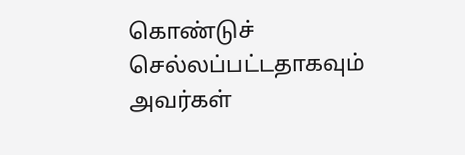கொண்டுச் செல்லப்பட்டதாகவும் அவர்கள்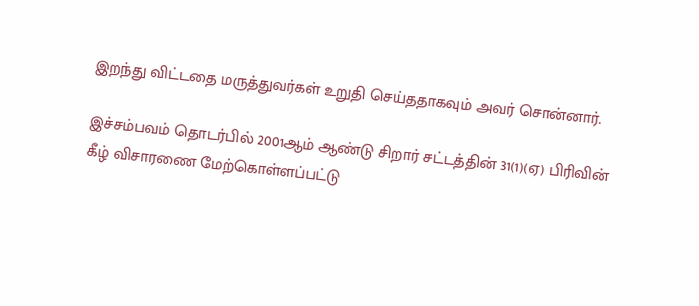இறந்து விட்டதை மருத்துவர்கள் உறுதி செய்ததாகவும் அவர் சொன்னார்.

இச்சம்பவம் தொடர்பில் 2001ஆம் ஆண்டு சிறார் சட்டத்தின் 31(1)(ஏ) பிரிவின் கீழ் விசாரணை மேற்கொள்ளப்பட்டு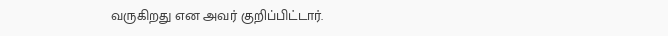வருகிறது என அவர் குறிப்பிட்டார்.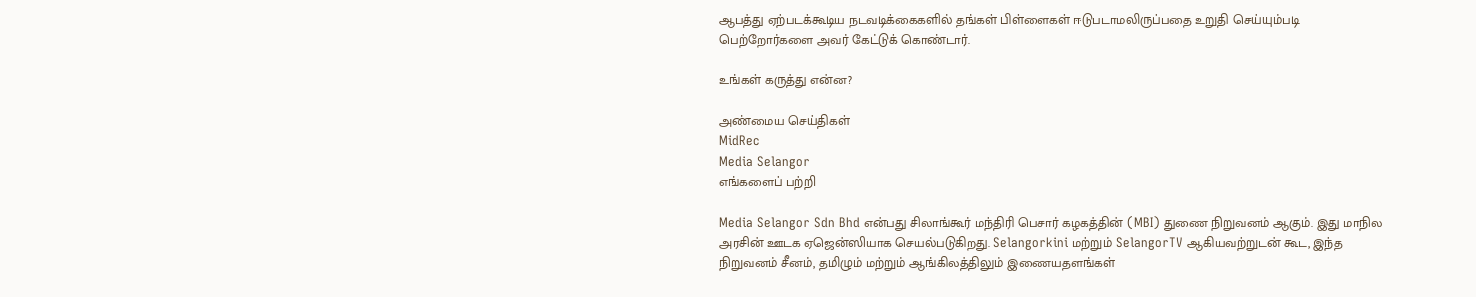ஆபத்து ஏற்படக்கூடிய நடவடிக்கைகளில் தங்கள் பிள்ளைகள் ஈடுபடாமலிருப்பதை உறுதி செய்யும்படி பெற்றோர்களை அவர் கேட்டுக் கொண்டார்.

உங்கள் கருத்து என்ன?

அண்மைய செய்திகள்
MidRec
Media Selangor
எங்களைப் பற்றி

Media Selangor Sdn Bhd என்பது சிலாங்கூர் மந்திரி பெசார் கழகத்தின் (MBI) துணை நிறுவனம் ஆகும். இது மாநில அரசின் ஊடக ஏஜென்ஸியாக செயல்படுகிறது. Selangorkini மற்றும் SelangorTV ஆகியவற்றுடன் கூட, இந்த நிறுவனம் சீனம், தமிழும் மற்றும் ஆங்கிலத்திலும் இணையதளங்கள்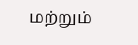மற்றும்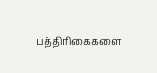பத்திரிகைகளை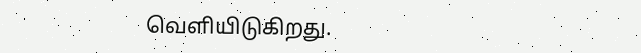வெளியிடுகிறது.